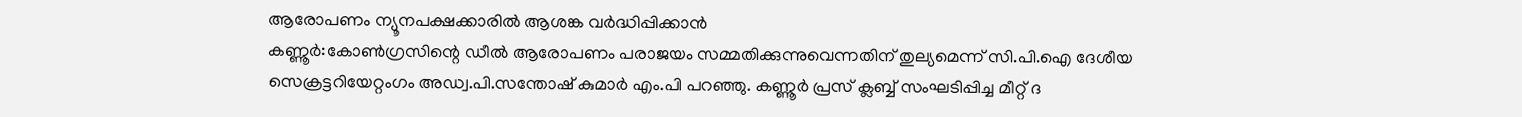ആരോപണം ന്യൂനപക്ഷക്കാരിൽ ആശങ്ക വർദ്ധിപ്പിക്കാൻ
കണ്ണൂർ:കോൺഗ്രസിന്റെ ഡീൽ ആരോപണം പരാജയം സമ്മതിക്കുന്നുവെന്നതിന് തുല്യമെന്ന് സി.പി.ഐ ദേശീയ സെക്രട്ടറിയേറ്റംഗം അഡ്വ.പി.സന്തോഷ് കുമാർ എം.പി പറഞ്ഞു. കണ്ണൂർ പ്രസ് ക്ലബ്ബ് സംഘടിപ്പിച്ച മീറ്റ് ദ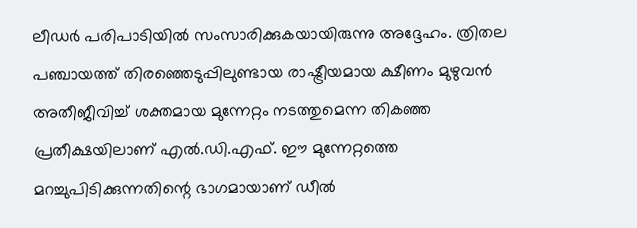ലീഡർ പരിപാടിയിൽ സംസാരിക്കുകയായിരുന്നു അദ്ദേഹം. ത്രിതല പഞ്ചായത്ത് തിരഞ്ഞെടുപ്പിലുണ്ടായ രാഷ്ട്രീയമായ ക്ഷീണം മുഴുവൻ അതീജീവിച്ച് ശക്തമായ മുന്നേറ്റം നടത്തുമെന്ന തികഞ്ഞ പ്രതീക്ഷയിലാണ് എൽ.ഡി.എഫ്. ഈ മുന്നേറ്റത്തെ മറച്ചുപിടിക്കുന്നതിന്റെ ഭാഗമായാണ് ഡീൽ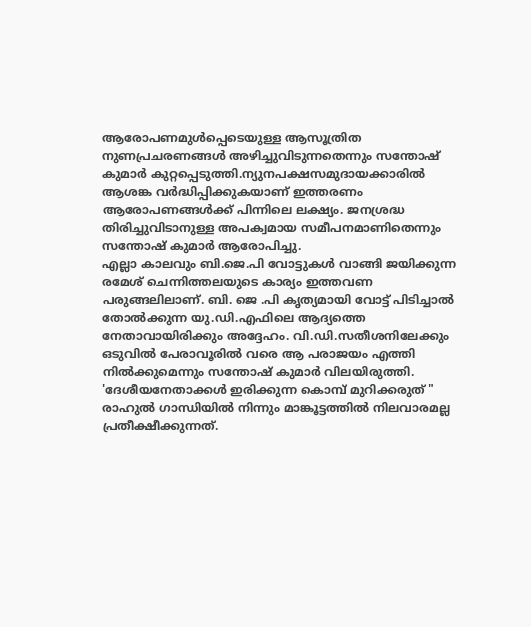ആരോപണമുൾപ്പെടെയുള്ള ആസൂത്രിത നുണപ്രചരണങ്ങൾ അഴിച്ചുവിടുന്നതെന്നും സന്തോഷ് കുമാർ കുറ്റപ്പെടുത്തി.ന്യുനപക്ഷസമുദായക്കാരിൽ ആശങ്ക വർദ്ധിപ്പിക്കുകയാണ് ഇത്തരണം ആരോപണങ്ങൾക്ക് പിന്നിലെ ലക്ഷ്യം. ജനശ്രദ്ധ തിരിച്ചുവിടാനുള്ള അപക്വമായ സമീപനമാണിതെന്നും സന്തോഷ് കുമാർ ആരോപിച്ചു.
എല്ലാ കാലവും ബി.ജെ.പി വോട്ടുകൾ വാങ്ങി ജയിക്കുന്ന രമേശ് ചെന്നിത്തലയുടെ കാര്യം ഇത്തവണ പരുങ്ങലിലാണ്. ബി. ജെ .പി കൃത്യമായി വോട്ട് പിടിച്ചാൽ തോൽക്കുന്ന യു.ഡി.എഫിലെ ആദ്യത്തെ നേതാവായിരിക്കും അദ്ദേഹം. വി.ഡി.സതീശനിലേക്കും ഒടുവിൽ പേരാവൂരിൽ വരെ ആ പരാജയം എത്തി നിൽക്കുമെന്നും സന്തോഷ് കുമാർ വിലയിരുത്തി.
'ദേശീയനേതാക്കൾ ഇരിക്കുന്ന കൊമ്പ് മുറിക്കരുത് "
രാഹുൽ ഗാന്ധിയിൽ നിന്നും മാങ്കൂട്ടത്തിൽ നിലവാരമല്ല പ്രതീക്ഷീക്കുന്നത്.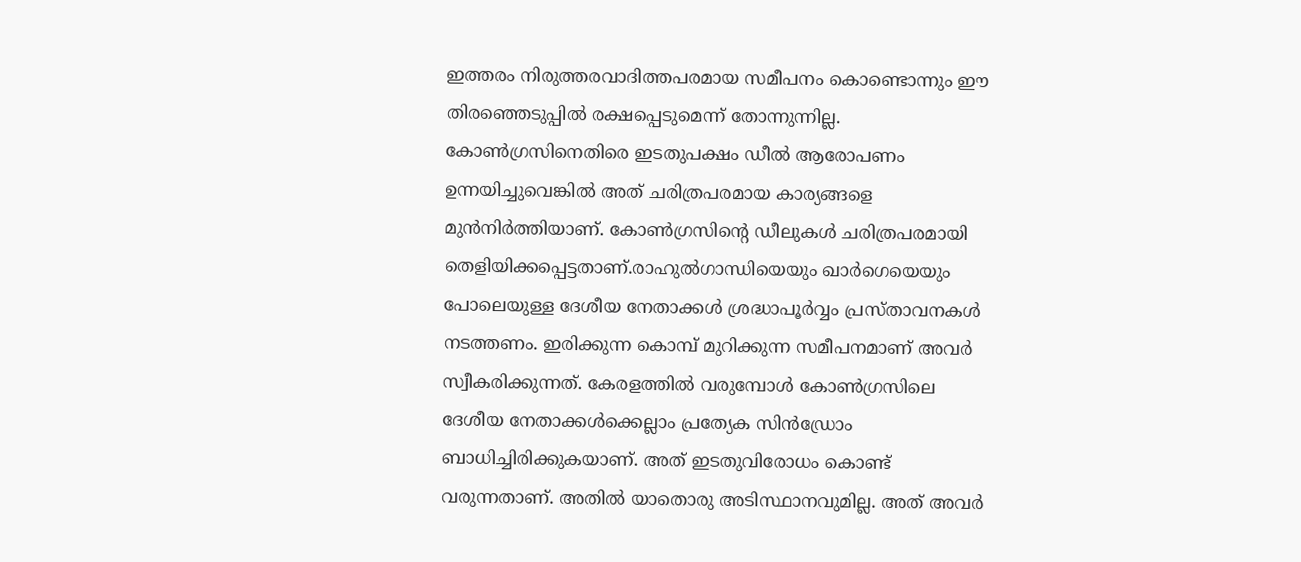ഇത്തരം നിരുത്തരവാദിത്തപരമായ സമീപനം കൊണ്ടൊന്നും ഈ തിരഞ്ഞെടുപ്പിൽ രക്ഷപ്പെടുമെന്ന് തോന്നുന്നില്ല. കോൺഗ്രസിനെതിരെ ഇടതുപക്ഷം ഡീൽ ആരോപണം ഉന്നയിച്ചുവെങ്കിൽ അത് ചരിത്രപരമായ കാര്യങ്ങളെ മുൻനിർത്തിയാണ്. കോൺഗ്രസിന്റെ ഡീലുകൾ ചരിത്രപരമായി തെളിയിക്കപ്പെട്ടതാണ്.രാഹുൽഗാന്ധിയെയും ഖാർഗെയെയും പോലെയുള്ള ദേശീയ നേതാക്കൾ ശ്രദ്ധാപൂർവ്വം പ്രസ്താവനകൾ നടത്തണം. ഇരിക്കുന്ന കൊമ്പ് മുറിക്കുന്ന സമീപനമാണ് അവർ സ്വീകരിക്കുന്നത്. കേരളത്തിൽ വരുമ്പോൾ കോൺഗ്രസിലെ ദേശീയ നേതാക്കൾക്കെല്ലാം പ്രത്യേക സിൻഡ്രോം ബാധിച്ചിരിക്കുകയാണ്. അത് ഇടതുവിരോധം കൊണ്ട് വരുന്നതാണ്. അതിൽ യാതൊരു അടിസ്ഥാനവുമില്ല. അത് അവർ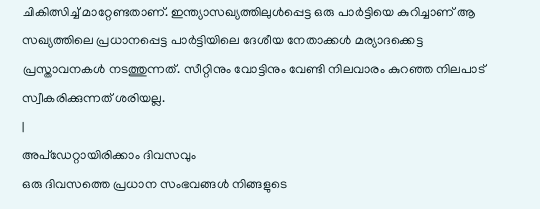ചികിത്സിച്ച് മാറ്റേണ്ടതാണ്. ഇന്ത്യാസഖ്യത്തിലുൾപ്പെട്ട ഒരു പാർട്ടിയെ കുറിച്ചാണ് ആ സഖ്യത്തിലെ പ്രധാനപ്പെട്ട പാർട്ടിയിലെ ദേശീയ നേതാക്കൾ മര്യാദക്കെട്ട പ്രസ്താവനകൾ നടത്തുന്നത്. സീറ്റിനും വോട്ടിനും വേണ്ടി നിലവാരം കുറഞ്ഞ നിലപാട് സ്വീകരിക്കുന്നത് ശരിയല്ല.
|
അപ്ഡേറ്റായിരിക്കാം ദിവസവും
ഒരു ദിവസത്തെ പ്രധാന സംഭവങ്ങൾ നിങ്ങളുടെ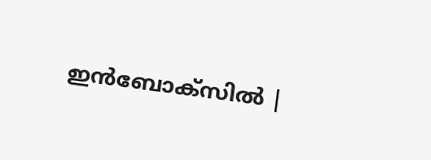ഇൻബോക്സിൽ |